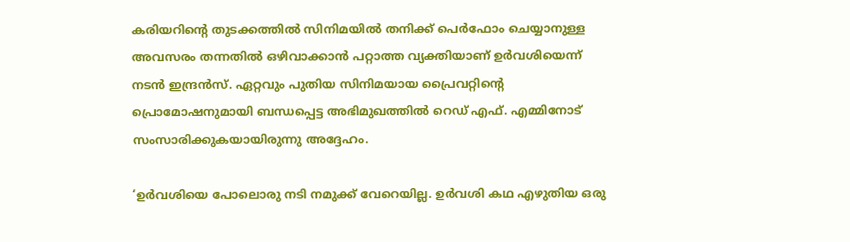കരിയറിന്റെ തുടക്കത്തില്‍ സിനിമയില്‍ തനിക്ക് പെര്‍ഫോം ചെയ്യാനുള്ള അവസരം തന്നതില്‍ ഒഴിവാക്കാന്‍ പറ്റാത്ത വ്യക്തിയാണ് ഉര്‍വശിയെന്ന് നടന്‍ ഇന്ദ്രന്‍സ്. ഏറ്റവും പുതിയ സിനിമയായ പ്രൈവറ്റിന്റെ പ്രൊമോഷനുമായി ബന്ധപ്പെട്ട അഭിമുഖത്തില്‍ റെഡ് എഫ്. എമ്മിനോട് സംസാരിക്കുകയായിരുന്നു അദ്ദേഹം.

‘ഉര്‍വശിയെ പോലൊരു നടി നമുക്ക് വേറെയില്ല. ഉര്‍വശി കഥ എഴുതിയ ഒരു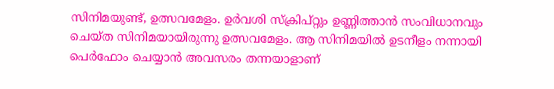സിനിമയുണ്ട്, ഉത്സവമേളം. ഉര്‍വശി സ്‌ക്രിപ്റ്റും ഉണ്ണിത്താന്‍ സംവിധാനവും ചെയ്ത സിനിമയായിരുന്നു ഉത്സവമേളം. ആ സിനിമയില്‍ ഉടനീളം നന്നായി പെര്‍ഫോം ചെയ്യാന്‍ അവസരം തന്നയാളാണ്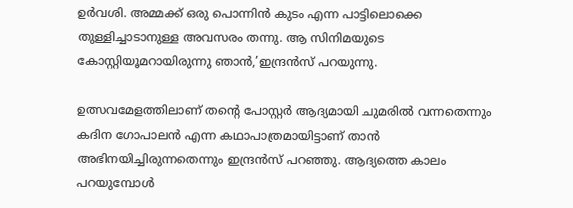ഉര്‍വശി. അമ്മക്ക് ഒരു പൊന്നിന്‍ കുടം എന്ന പാട്ടിലൊക്കെ തുള്ളിച്ചാടാനുള്ള അവസരം തന്നു. ആ സിനിമയുടെ കോസ്റ്റിയൂമറായിരുന്നു ഞാന്‍,’ഇന്ദ്രന്‍സ് പറയുന്നു.

ഉത്സവമേളത്തിലാണ് തന്റെ പോസ്റ്റര്‍ ആദ്യമായി ചുമരില്‍ വന്നതെന്നും കദിന ഗോപാലന്‍ എന്ന കഥാപാത്രമായിട്ടാണ് താന്‍ അഭിനയിച്ചിരുന്നതെന്നും ഇന്ദ്രന്‍സ് പറഞ്ഞു. ആദ്യത്തെ കാലം പറയുമ്പോള്‍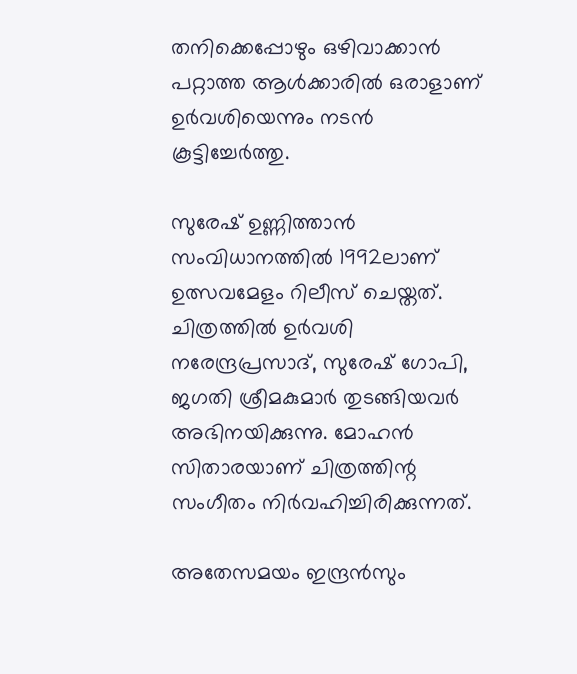തനിക്കെപ്പോഴും ഒഴിവാക്കാന്‍ പറ്റാത്ത ആള്‍ക്കാരില്‍ ഒരാളാണ് ഉര്‍വശിയെന്നും നടന്‍ കൂട്ടിച്ചേര്‍ത്തു.

സുരേഷ് ഉണ്ണിത്താന്‍ സംവിധാനത്തില്‍ 1992ലാണ് ഉത്സവമേളം റിലീസ് ചെയ്തത്. ചിത്രത്തില്‍ ഉര്‍വശി നരേന്ദ്രപ്രസാദ്, സുരേഷ് ഗോപി, ജഗതി ശ്രീമകുമാര്‍ തുടങ്ങിയവര്‍ അഭിനയിക്കുന്നു. മോഹന്‍ സിതാരയാണ് ചിത്രത്തിന്റ സംഗീതം നിര്‍വഹിച്ചിരിക്കുന്നത്.

അതേസമയം ഇന്ദ്രന്‍സും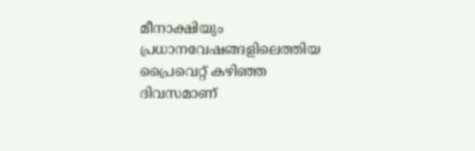മീനാക്ഷിയും പ്രധാനവേഷങ്ങളിലെത്തിയ പ്രൈവെറ്റ് കഴിഞ്ഞ ദിവസമാണ്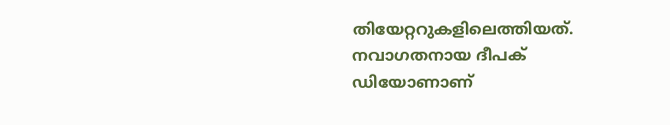തിയേറ്ററുകളിലെത്തിയത്. നവാഗതനായ ദീപക് ഡിയോണാണ്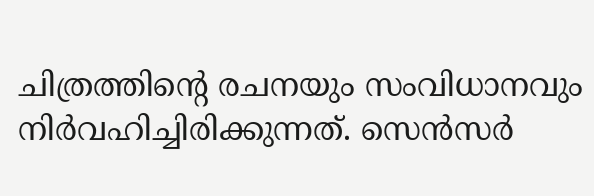ചിത്രത്തിന്റെ രചനയും സംവിധാനവും നിര്‍വഹിച്ചിരിക്കുന്നത്. സെന്‍സര്‍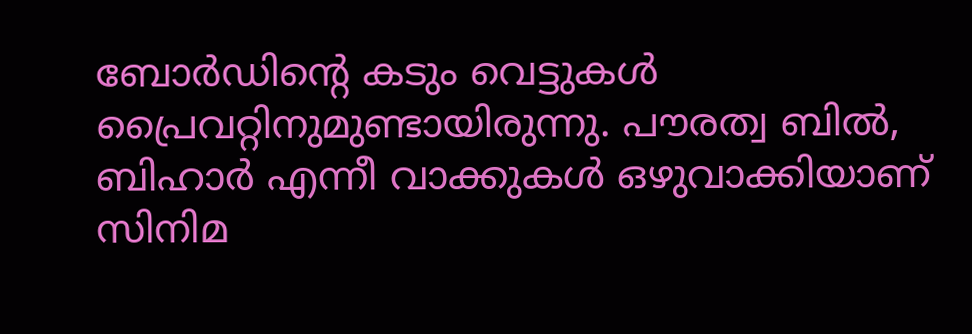ബോര്‍ഡിന്റെ കടും വെട്ടുകള്‍ പ്രൈവറ്റിനുമുണ്ടായിരുന്നു. പൗരത്വ ബില്‍, ബിഹാര്‍ എന്നീ വാക്കുകള്‍ ഒഴുവാക്കിയാണ് സിനിമ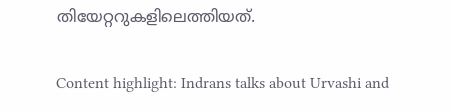തിയേറ്ററുകളിലെത്തിയത്.

Content highlight: Indrans talks about Urvashi and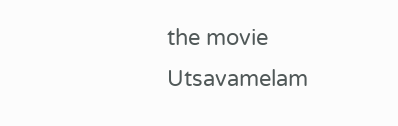the movie Utsavamelam